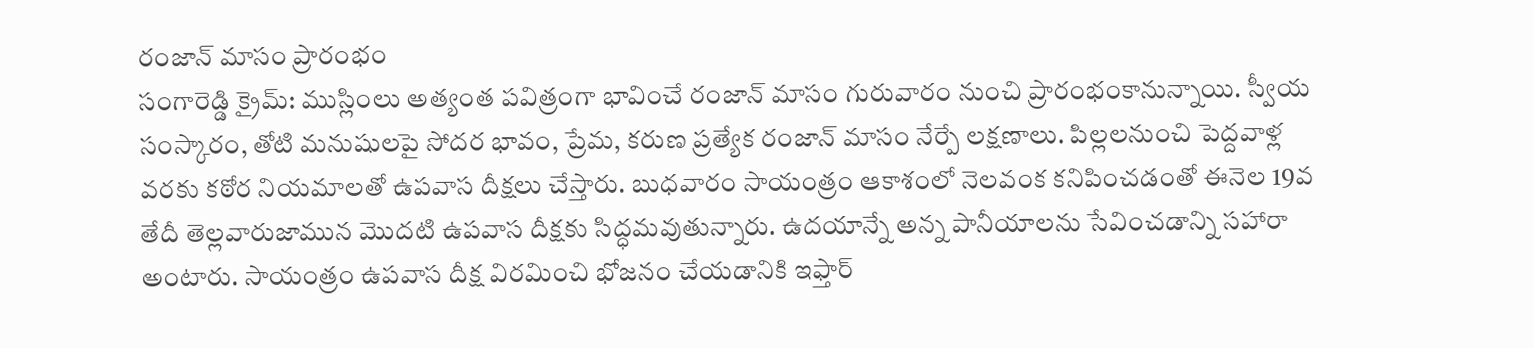రంజాన్ మాసం ప్రారంభం
సంగారెడ్డి క్రైమ్: ముస్లింలు అత్యంత పవిత్రంగా భావించే రంజాన్ మాసం గురువారం నుంచి ప్రారంభంకానున్నాయి. స్వీయ సంస్కారం, తోటి మనుషులపై సోదర భావం, ప్రేమ, కరుణ ప్రత్యేక రంజాన్ మాసం నేర్పే లక్షణాలు. పిల్లలనుంచి పెద్దవాళ్ల వరకు కఠోర నియమాలతో ఉపవాస దీక్షలు చేస్తారు. బుధవారం సాయంత్రం ఆకాశంలో నెలవంక కనిపించడంతో ఈనెల 19వ తేదీ తెల్లవారుజామున మొదటి ఉపవాస దీక్షకు సిద్ధమవుతున్నారు. ఉదయాన్నే అన్న పానీయాలను సేవించడాన్ని సహారా అంటారు. సాయంత్రం ఉపవాస దీక్ష విరమించి భోజనం చేయడానికి ఇఫ్తార్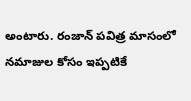అంటారు. రంజాన్ పవిత్ర మాసంలో నమాజుల కోసం ఇప్పటికే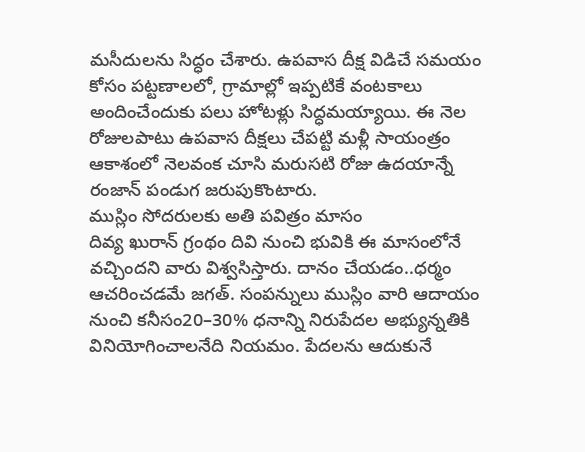మసీదులను సిద్ధం చేశారు. ఉపవాస దీక్ష విడిచే సమయం కోసం పట్టణాలలో, గ్రామాల్లో ఇప్పటికే వంటకాలు అందించేందుకు పలు హోటళ్లు సిద్ధమయ్యాయి. ఈ నెల రోజులపాటు ఉపవాస దీక్షలు చేపట్టి మళ్లీ సాయంత్రం ఆకాశంలో నెలవంక చూసి మరుసటి రోజు ఉదయాన్నే రంజాన్ పండుగ జరుపుకొంటారు.
ముస్లిం సోదరులకు అతి పవిత్రం మాసం
దివ్య ఖురాన్ గ్రంథం దివి నుంచి భువికి ఈ మాసంలోనే వచ్చిందని వారు విశ్వసిస్తారు. దానం చేయడం..ధర్మం ఆచరించడమే జగత్. సంపన్నులు ముస్లిం వారి ఆదాయం నుంచి కనీసం20–30% ధనాన్ని నిరుపేదల అభ్యున్నతికి వినియోగించాలనేది నియమం. పేదలను ఆదుకునే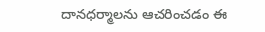దానధర్మాలను ఆచరించడం ఈ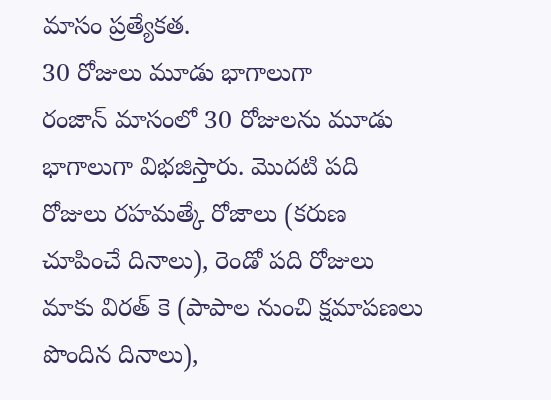మాసం ప్రత్యేకత.
30 రోజులు మూడు భాగాలుగా
రంజాన్ మాసంలో 30 రోజులను మూడు భాగాలుగా విభజిస్తారు. మొదటి పది రోజులు రహమత్కే రోజాలు (కరుణ చూపించే దినాలు), రెండో పది రోజులు మాకు విరత్ కె (పాపాల నుంచి క్షమాపణలు పొందిన దినాలు),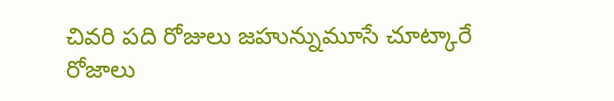చివరి పది రోజులు జహున్నుమూసే చూట్కారే రోజాలు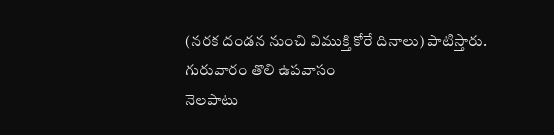(నరక దండన నుంచి విముక్తి కోరే దినాలు) పాటిస్తారు.
గురువారం తొలి ఉపవాసం
నెలపాటు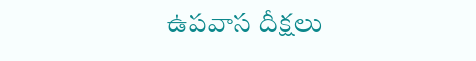ఉపవాస దీక్షలు